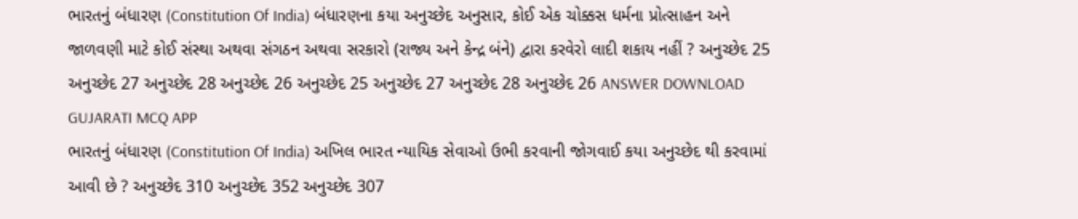ભારતનું બંધારણ (Constitution Of India) બંધારણના કયા અનુચ્છેદ અનુસાર, કોઈ એક ચોક્કસ ધર્મના પ્રોત્સાહન અને જાળવણી માટે કોઈ સંસ્થા અથવા સંગઠન અથવા સરકારો (રાજ્ય અને કેન્દ્ર બંને) દ્વારા કરવેરો લાદી શકાય નહીં ? અનુચ્છેદ 25 અનુચ્છેદ 27 અનુચ્છેદ 28 અનુચ્છેદ 26 અનુચ્છેદ 25 અનુચ્છેદ 27 અનુચ્છેદ 28 અનુચ્છેદ 26 ANSWER DOWNLOAD GUJARATI MCQ APP
ભારતનું બંધારણ (Constitution Of India) અખિલ ભારત ન્યાયિક સેવાઓ ઉભી કરવાની જોગવાઈ કયા અનુચ્છેદ થી કરવામાં આવી છે ? અનુચ્છેદ 310 અનુચ્છેદ 352 અનુચ્છેદ 307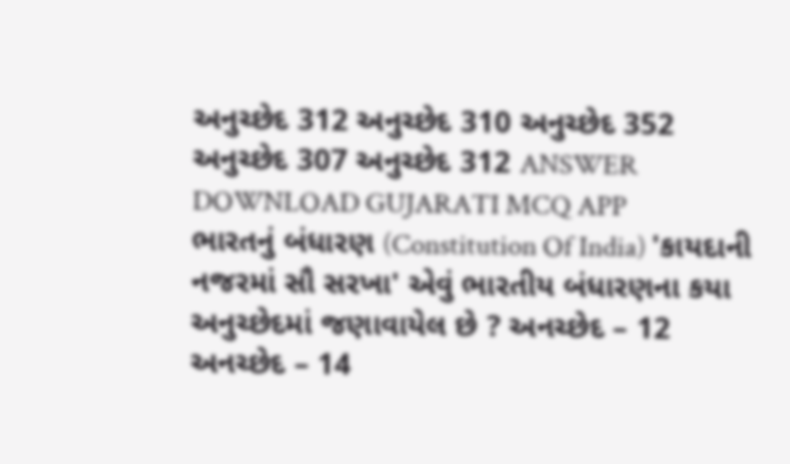અનુચ્છેદ 312 અનુચ્છેદ 310 અનુચ્છેદ 352 અનુચ્છેદ 307 અનુચ્છેદ 312 ANSWER DOWNLOAD GUJARATI MCQ APP
ભારતનું બંધારણ (Constitution Of India) 'કાયદાની નજરમાં સૌ સરખા' એવું ભારતીય બંધારણના કયા અનુચ્છેદમાં જણાવાયેલ છે ? અનચ્છેદ – 12 અનચ્છેદ – 14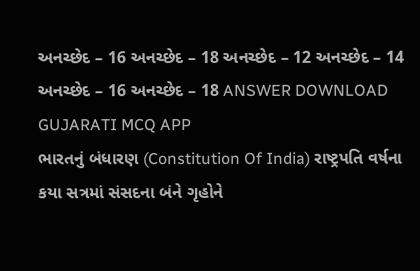અનચ્છેદ – 16 અનચ્છેદ – 18 અનચ્છેદ – 12 અનચ્છેદ – 14 અનચ્છેદ – 16 અનચ્છેદ – 18 ANSWER DOWNLOAD GUJARATI MCQ APP
ભારતનું બંધારણ (Constitution Of India) રાષ્ટ્રપતિ વર્ષના કયા સત્રમાં સંસદના બંને ગૃહોને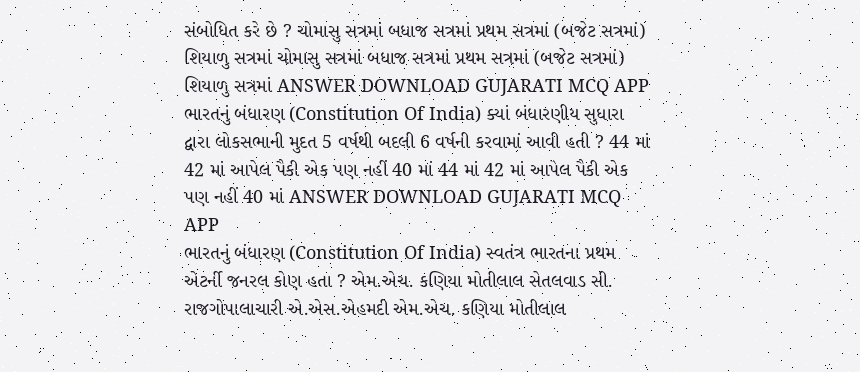સંબોધિત કરે છે ? ચોમાસુ સત્રમાં બધાજ સત્રમાં પ્રથમ સત્રમાં (બજેટ સત્રમાં) શિયાળુ સત્રમાં ચોમાસુ સત્રમાં બધાજ સત્રમાં પ્રથમ સત્રમાં (બજેટ સત્રમાં) શિયાળુ સત્રમાં ANSWER DOWNLOAD GUJARATI MCQ APP
ભારતનું બંધારણ (Constitution Of India) ક્યાં બંધારણીય સુધારા દ્વારા લોકસભાની મુદત 5 વર્ષથી બદલી 6 વર્ષની કરવામાં આવી હતી ? 44 માં 42 માં આપેલ પૈકી એક પણ નહીં 40 માં 44 માં 42 માં આપેલ પૈકી એક પણ નહીં 40 માં ANSWER DOWNLOAD GUJARATI MCQ APP
ભારતનું બંધારણ (Constitution Of India) સ્વતંત્ર ભારતના પ્રથમ એટર્ની જનરલ કોણ હતા ? એમ.એચ. કણિયા મોતીલાલ સેતલવાડ સી. રાજગોપાલાચારી એ.એસ.એહમદી એમ.એચ. કણિયા મોતીલાલ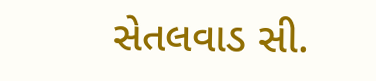સેતલવાડ સી.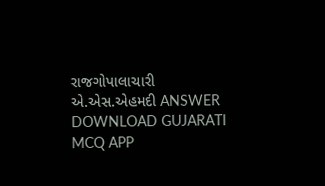રાજગોપાલાચારી એ.એસ.એહમદી ANSWER DOWNLOAD GUJARATI MCQ APP